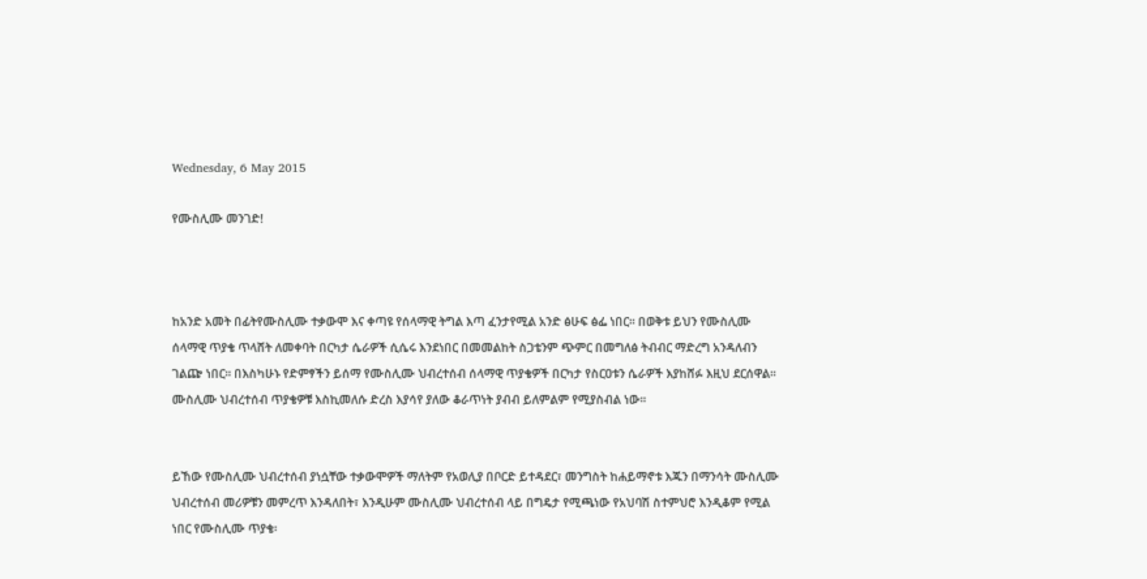Wednesday, 6 May 2015

የሙስሊሙ መንገድ!



ከአንድ አመት በፊትየሙስሊሙ ተቃውሞ እና ቀጣዩ የሰላማዊ ትግል እጣ ፈንታየሚል አንድ ፅሁፍ ፅፌ ነበር፡፡ በወቅቱ ይህን የሙስሊሙ ሰላማዊ ጥያቄ ጥላሸት ለመቀባት በርካታ ሴራዎች ሲሴሩ እንደነበር በመመልከት ስጋቴንም ጭምር በመግለፅ ትብብር ማድረግ አንዳለብን ገልጬ ነበር፡፡ በእስካሁኑ የድምፃችን ይሰማ የሙስሊሙ ህብረተሰብ ሰላማዊ ጥያቄዎች በርካታ የስርዐቱን ሴራዎች እያከሸፉ እዚህ ደርሰዋል፡፡ ሙስሊሙ ህብረተሰብ ጥያቄዎቹ እስኪመለሱ ድረስ እያሳየ ያለው ቆራጥነት ያብብ ይለምልም የሚያስብል ነው፡፡


ይኸው የሙስሊሙ ህብረተሰብ ያነሷቸው ተቃውሞዎች ማለትም የአወሊያ በቦርድ ይተዳደር፣ መንግስት ከሐይማኖቱ እጁን በማንሳት ሙስሊሙ ህብረተሰብ መሪዎቹን መምረጥ እንዳለበት፣ እንዲሁም ሙስሊሙ ህብረተሰብ ላይ በግዴታ የሚጫነው የአህባሽ ስተምህሮ እንዲቆም የሚል ነበር የሙስሊሙ ጥያቄ፡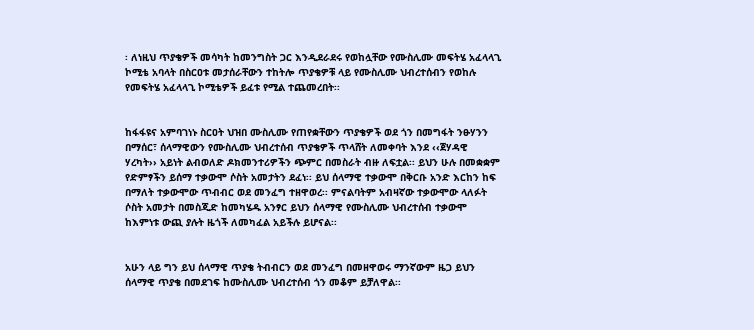፡ ለነዚህ ጥያቄዎች መሳካት ከመንግስት ጋር እንዲደራደሩ የወከሏቸው የሙስሊሙ መፍትሄ አፈላላጊ ኮሚቴ አባላት በስርዐቱ መታሰራቸውን ተከትሎ ጥያቄዎቹ ላይ የሙስሊሙ ህብረተሰብን የወከሉ የመፍትሄ አፈላላጊ ኮሚቴዎች ይፈቱ የሚል ተጨመረበት፡፡


ከፋፋዩና አምባገነኑ ስርዐት ህዝበ ሙስሊሙ የጠየቋቸውን ጥያቄዎች ወደ ጎን በመግፋት ንፁሃንን በማሰር፣ ሰላማዊውን የሙስሊሙ ህብረተሰብ ጥያቄዎች ጥላሸት ለመቀባት እንደ ‹‹ጀሃዳዊ ሃረካት›› አይነት ልብወለድ ዶክመንተሪዎችን ጭምር በመስራት ብዙ ለፍቷል፡፡ ይህን ሁሉ በመቋቋም የድምፃችን ይሰማ ተቃውሞ ሶስት አመታትን ደፈነ፡፡ ይህ ሰላማዊ ተቃውሞ በቅርቡ አንድ እርከን ከፍ በማለት ተቃውሞው ጥብብር ወደ መንፈግ ተዘዋወረ፡፡ ምናልባትም አብዛኛው ተቃውሞው ላለፉት ሶስት አመታት በመስጂድ ከመካሄዱ አንፃር ይህን ሰላማዊ የሙስሊሙ ህብረተሰብ ተቃውሞ ከእምነቱ ውጪ ያሉት ዜጎች ለመካፈል አይችሉ ይሆናል፡፡


አሁን ላይ ግን ይህ ሰላማዊ ጥያቄ ትብብርን ወደ መንፈግ በመዘዋወሩ ማንኛውም ዜጋ ይህን ሰላማዊ ጥያቄ በመደገፍ ከሙስሊሙ ህብረተሰብ ጎን መቆም ይቻለዋል፡፡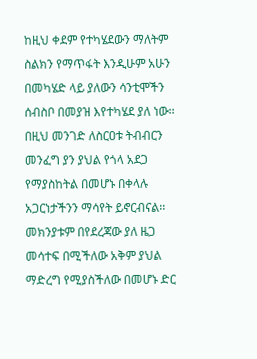ከዚህ ቀደም የተካሄደውን ማለትም ስልክን የማጥፋት እንዲሁም አሁን በመካሄድ ላይ ያለውን ሳንቲሞችን ሰብስቦ በመያዝ እየተካሄደ ያለ ነው፡፡ በዚህ መንገድ ለስርዐቱ ትብብርን መንፈግ ያን ያህል የጎላ አደጋ የማያስከትል በመሆኑ በቀላሉ አጋርነታችንን ማሳየት ይኖርብናል፡፡ መክንያቱም በየደረጃው ያለ ዜጋ መሳተፍ በሚችለው አቅም ያህል ማድረግ የሚያስችለው በመሆኑ ድር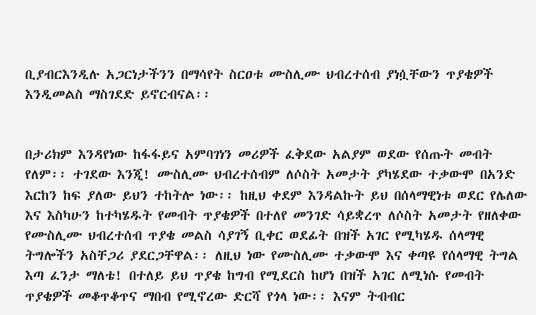ቢያብርእንዲሉ አጋርነታችንን በማሳየት ስርዐቱ ሙስሊሙ ህብረተሰብ ያነሷቸውን ጥያቄዎች እንዲመልስ ማስገደድ ይኖርብናል፡፡


በታሪክም እንዳየነው ከፋፋይና አምባገነን መሪዎች ፈቅደው አልያም ወደው የሰጡት መብት የለም፡፡ ተገደው እንጂ! ሙስሊሙ ህብረተሰብም ለሶስት አመታት ያካሄደው ተቃውሞ በአንድ እርከን ከፍ ያለው ይህን ተከትሎ ነው፡፡ ከዚህ ቀደም እንዳልኩት ይህ በሰላማዊነቱ ወደር የሌለው እና እስካሁን ከተካሄዱት የመብት ጥያቄዎች በተለየ መንገድ ሳይቋረጥ ለሶስት አመታት የዘለቀው የሙስሊሙ ህብረተሰብ ጥያቄ መልስ ሳያገኝ ቢቀር ወደፊት በዝች አገር የሚካሄዱ ሰላማዊ ትግሎችን አስቸጋሪ ያደርጋቸዋል፡፡ ለዚህ ነው የሙስሊሙ ተቃውሞ እና ቀጣዩ የሰላማዊ ትግል እጣ ፈንታ ማለቴ! በተለይ ይህ ጥያቄ ከግብ የሚደርስ ከሆነ በዝች አገር ለሚነሱ የመብት ጥያቄዎች መቆጥቆጥና ማበብ የሚኖረው ድርሻ የጎላ ነው፡፡ እናም ትብብር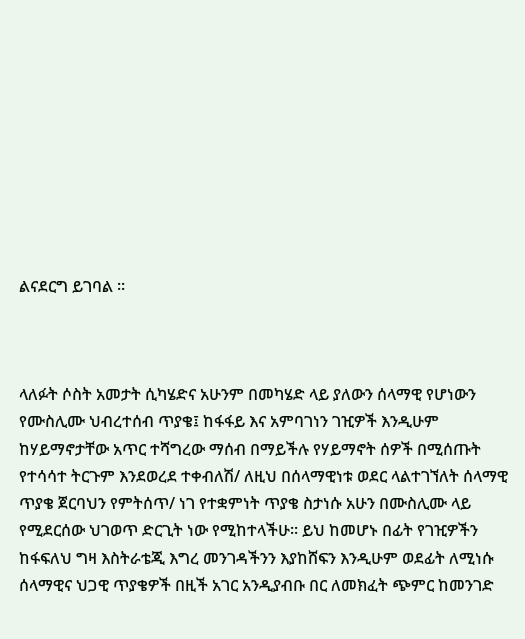ልናደርግ ይገባል ፡፡



ላለፉት ሶስት አመታት ሲካሄድና አሁንም በመካሄድ ላይ ያለውን ሰላማዊ የሆነውን የሙስሊሙ ህብረተሰብ ጥያቄ፤ ከፋፋይ እና አምባገነን ገዢዎች እንዲሁም ከሃይማኖታቸው አጥር ተሻግረው ማሰብ በማይችሉ የሃይማኖት ሰዎች በሚሰጡት የተሳሳተ ትርጉም እንደወረደ ተቀብለሽ/ ለዚህ በሰላማዊነቱ ወደር ላልተገኘለት ሰላማዊ ጥያቄ ጀርባህን የምትሰጥ/ ነገ የተቋምነት ጥያቄ ስታነሱ አሁን በሙስሊሙ ላይ የሚደርሰው ህገወጥ ድርጊት ነው የሚከተላችሁ፡፡ ይህ ከመሆኑ በፊት የገዢዎችን ከፋፍለህ ግዛ እስትራቴጂ እግረ መንገዳችንን እያከሸፍን እንዲሁም ወደፊት ለሚነሱ ሰላማዊና ህጋዊ ጥያቄዎች በዚች አገር አንዲያብቡ በር ለመክፈት ጭምር ከመንገድ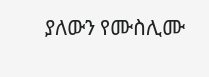ያለውን የሙስሊሙ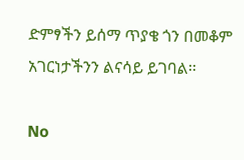ድምፃችን ይሰማ ጥያቄ ጎን በመቆም አገርነታችንን ልናሳይ ይገባል፡፡

No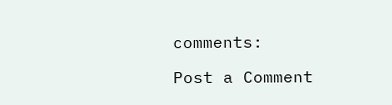comments:

Post a Comment